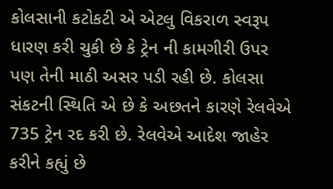કોલસાની કટોકટી એ એટલુ વિકરાળ સ્વરૂપ ધારણ કરી ચુકી છે કે ટ્રેન ની કામગીરી ઉપર પણ તેની માઠી અસર પડી રહી છે. કોલસા સંકટની સ્થિતિ એ છે કે અછતને કારણે રેલવેએ 735 ટ્રેન રદ કરી છે. રેલવેએ આદેશ જાહેર કરીને કહ્યું છે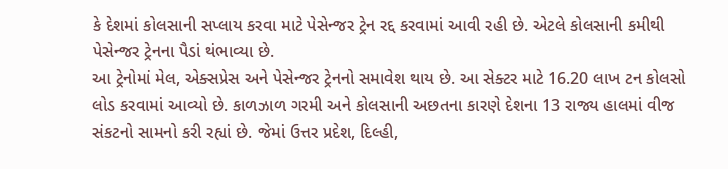કે દેશમાં કોલસાની સપ્લાય કરવા માટે પેસેન્જર ટ્રેન રદ્દ કરવામાં આવી રહી છે. એટલે કોલસાની કમીથી પેસેન્જર ટ્રેનના પૈડાં થંભાવ્યા છે.
આ ટ્રેનોમાં મેલ, એક્સપ્રેસ અને પેસેન્જર ટ્રેનનો સમાવેશ થાય છે. આ સેક્ટર માટે 16.20 લાખ ટન કોલસો લોડ કરવામાં આવ્યો છે. કાળઝાળ ગરમી અને કોલસાની અછતના કારણે દેશના 13 રાજ્ય હાલમાં વીજ સંકટનો સામનો કરી રહ્યાં છે. જેમાં ઉત્તર પ્રદેશ, દિલ્હી,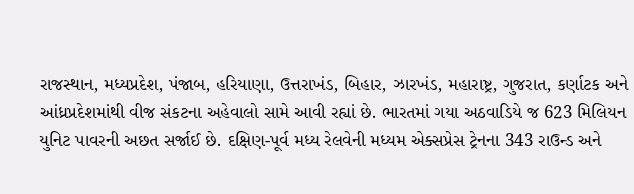રાજસ્થાન, મધ્યપ્રદેશ, પંજાબ, હરિયાણા, ઉત્તરાખંડ, બિહાર, ઝારખંડ, મહારાષ્ટ્ર, ગુજરાત, કર્ણાટક અને આંધ્રપ્રદેશમાંથી વીજ સંકટના અહેવાલો સામે આવી રહ્યાં છે. ભારતમાં ગયા અઠવાડિયે જ 623 મિલિયન યુનિટ પાવરની અછત સર્જાઈ છે. દક્ષિણ-પૂર્વ મધ્ય રેલવેની મધ્યમ એક્સપ્રેસ ટ્રેનના 343 રાઉન્ડ અને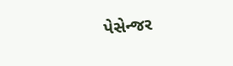પેસેન્જર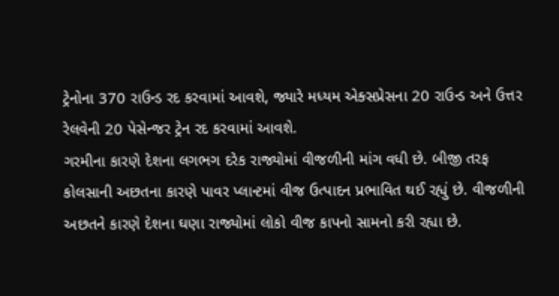ટ્રેનોના 370 રાઉન્ડ રદ કરવામાં આવશે, જ્યારે મધ્યમ એક્સપ્રેસના 20 રાઉન્ડ અને ઉત્તર રેલવેની 20 પેસેન્જર ટ્રેન રદ કરવામાં આવશે.
ગરમીના કારણે દેશના લગભગ દરેક રાજ્યોમાં વીજળીની માંગ વધી છે. બીજી તરફ કોલસાની અછતના કારણે પાવર પ્લાન્ટમાં વીજ ઉત્પાદન પ્રભાવિત થઈ રહ્યું છે. વીજળીની અછતને કારણે દેશના ઘણા રાજ્યોમાં લોકો વીજ કાપનો સામનો કરી રહ્યા છે.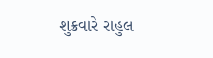શુક્રવારે રાહુલ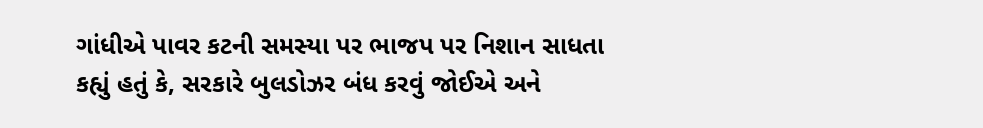ગાંધીએ પાવર કટની સમસ્યા પર ભાજપ પર નિશાન સાધતા કહ્યું હતું કે, સરકારે બુલડોઝર બંધ કરવું જોઈએ અને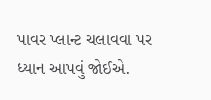પાવર પ્લાન્ટ ચલાવવા પર ધ્યાન આપવું જોઈએ.